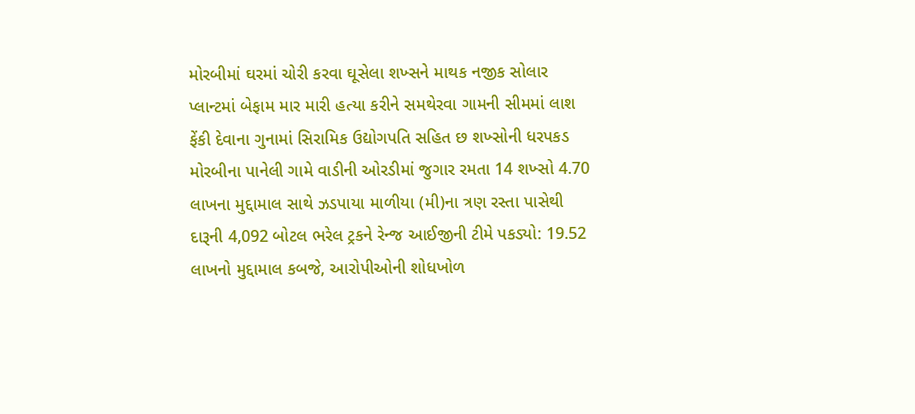મોરબીમાં ઘરમાં ચોરી કરવા ઘૂસેલા શખ્સને માથક નજીક સોલાર પ્લાન્ટમાં બેફામ માર મારી હત્યા કરીને સમથેરવા ગામની સીમમાં લાશ ફેંકી દેવાના ગુનામાં સિરામિક ઉદ્યોગપતિ સહિત છ શખ્સોની ધરપકડ મોરબીના પાનેલી ગામે વાડીની ઓરડીમાં જુગાર રમતા 14 શખ્સો 4.70 લાખના મુદ્દામાલ સાથે ઝડપાયા માળીયા (મી)ના ત્રણ રસ્તા પાસેથી દારૂની 4,092 બોટલ ભરેલ ટ્રકને રેન્જ આઈજીની ટીમે પકડ્યો: 19.52 લાખનો મુદ્દામાલ કબજે, આરોપીઓની શોધખોળ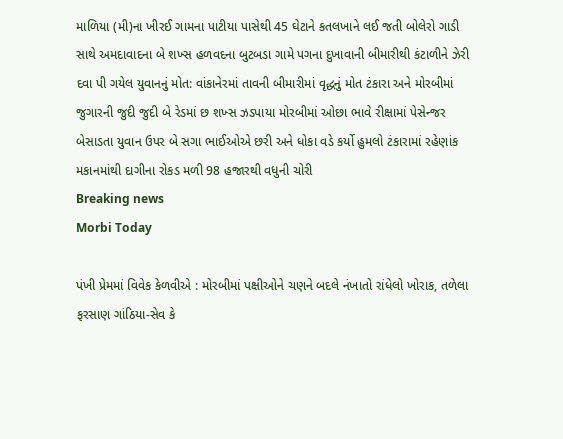માળિયા (મી)ના ખીરઈ ગામના પાટીયા પાસેથી 45 ઘેટાને કતલખાને લઈ જતી બોલેરો ગાડી સાથે અમદાવાદના બે શખ્સ હળવદના બુટબડા ગામે પગના દુખાવાની બીમારીથી કંટાળીને ઝેરી દવા પી ગયેલ યુવાનનું મોત: વાંકાનેરમાં તાવની બીમારીમાં વૃદ્ધનું મોત ટંકારા અને મોરબીમાં જુગારની જુદી જુદી બે રેડમાં છ શખ્સ ઝડપાયા મોરબીમાં ઓછા ભાવે રીક્ષામાં પેસેન્જર બેસાડતા યુવાન ઉપર બે સગા ભાઈઓએ છરી અને ધોકા વડે કર્યો હુમલો ટંકારામાં રહેણાંક મકાનમાંથી દાગીના રોકડ મળી 98 હજારથી વધુની ચોરી
Breaking news
Morbi Today

પંખી પ્રેમમાં વિવેક કેળવીએ : મોરબીમાં પક્ષીઓને ચણને બદલે નંખાતો રાંધેલો ખોરાક, તળેલા ફરસાણ ગાંઠિયા-સેવ કે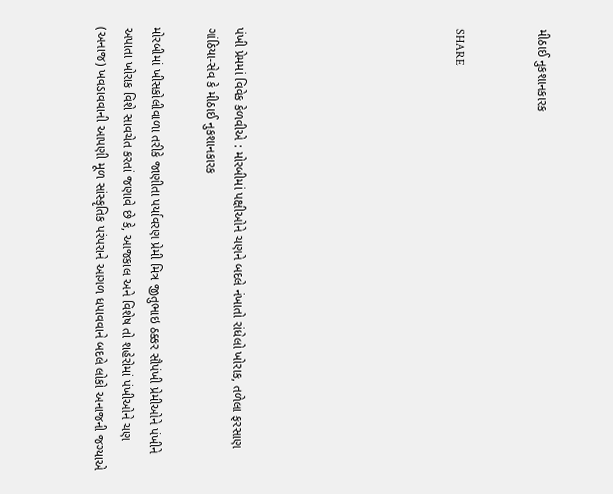મીઠાઈ નુકશાનકારક


SHARE







પંખી પ્રેમમાં વિવેક કેળવીએ : મોરબીમાં પક્ષીઓને ચણને બદલે નંખાતો રાંધેલો ખોરાક, તળેલા ફરસાણ ગાંઠિયા-સેવ કે મીઠાઈ નુકશાનકારક

મોરબીમાં ખીસકોલીવાળા તરીકે જાણીતા પર્યાવરણ પ્રેમી મિત્ર જીતુભાઇ ઠક્કર સૌપંખી પ્રેમીઓને પંખીને અપાતા ખોરાક વિશે સાવચેત કરતાં જણાવે છે કે, આજકાલ અને વિશેષ તો શહેરોમાં પંખીઓને ચણ (અનાજ) ખવડાવવાની આપણી મૂળ સાંસ્કૃતિક પરંપરાને આગળ ધપાવવાને બદલે લોકો અનાજની જગ્યાએ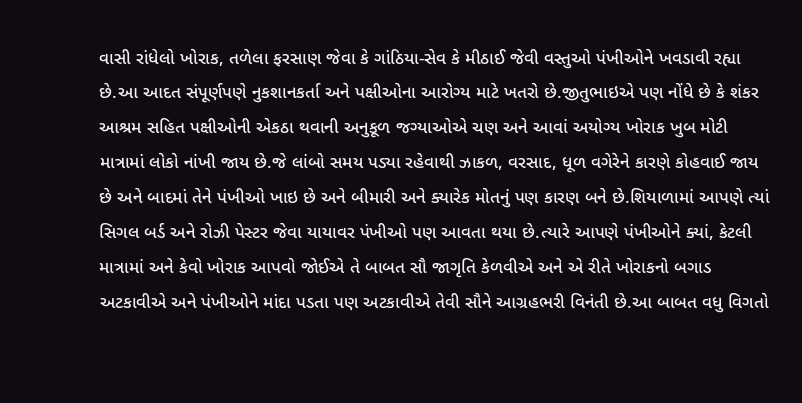વાસી રાંધેલો ખોરાક, તળેલા ફરસાણ જેવા કે ગાંઠિયા-સેવ કે મીઠાઈ જેવી વસ્તુઓ પંખીઓને ખવડાવી રહ્યા છે.આ આદત સંપૂર્ણપણે નુકશાનકર્તા અને પક્ષીઓના આરોગ્ય માટે ખતરો છે.જીતુભાઇએ પણ નોંધે છે કે શંકર આશ્રમ સહિત પક્ષીઓની એકઠા થવાની અનુકૂળ જગ્યાઓએ ચણ અને આવાં અયોગ્ય ખોરાક ખુબ મોટી માત્રામાં લોકો નાંખી જાય છે.જે લાંબો સમય પડ્યા રહેવાથી ઝાકળ, વરસાદ, ધૂળ વગેરેને કારણે કોહવાઈ જાય છે અને બાદમાં તેને પંખીઓ ખાઇ છે અને બીમારી અને ક્યારેક મોતનું પણ કારણ બને છે.શિયાળામાં આપણે ત્યાં સિગલ બર્ડ અને રોઝી પેસ્ટર જેવા યાયાવર પંખીઓ પણ આવતા થયા છે.ત્યારે આપણે પંખીઓને ક્યાં, કેટલી માત્રામાં અને કેવો ખોરાક આપવો જોઈએ તે બાબત સૌ જાગૃતિ કેળવીએ અને એ રીતે ખોરાકનો બગાડ  અટકાવીએ અને પંખીઓને માંદા પડતા પણ અટકાવીએ તેવી સૌને આગ્રહભરી વિનંતી છે.આ બાબત વધુ વિગતો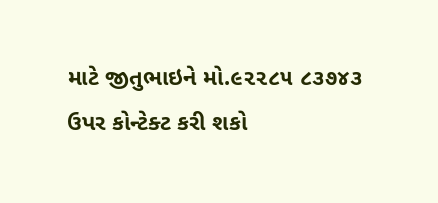માટે જીતુભાઇને મો.૯૨૨૮૫ ૮૩૭૪૩ ઉપર કોન્ટેક્ટ કરી શકો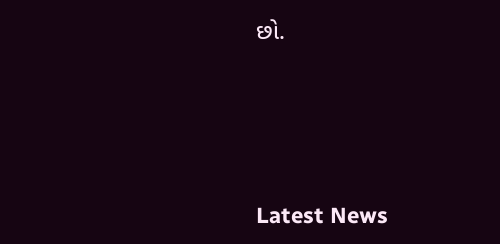છો.






Latest News